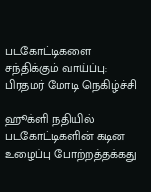படகோட்டிகளை சந்திக்கும் வாய்ப்பு: பிரதமர் மோடி நெகிழ்ச்சி

ஹூக்ளி நதியில் படகோட்டிகளின் கடின உழைப்பு போற்றத்தக்கது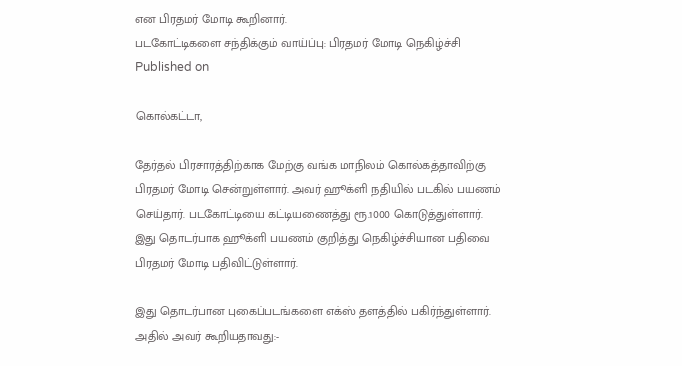என பிரதமர் மோடி கூறினார்.
படகோட்டிகளை சந்திக்கும் வாய்ப்பு: பிரதமர் மோடி நெகிழ்ச்சி
Published on

கொல்கட்டா,

தேர்தல் பிரசாரத்திற்காக மேற்கு வங்க மாநிலம் கொல்கத்தாவிற்கு பிரதமர் மோடி சென்றுள்ளார். அவர் ஹூக்ளி நதியில் படகில் பயணம் செய்தார். படகோட்டியை கட்டியணைத்து ரூ.1000 கொடுத்துள்ளார். இது தொடர்பாக ஹூக்ளி பயணம் குறித்து நெகிழ்ச்சியான பதிவை பிரதமர் மோடி பதிவிட்டுள்ளார்.

இது தொடர்பான புகைப்படங்களை எக்ஸ் தளத்தில் பகிர்ந்துள்ளார். அதில் அவர் கூறியதாவது:-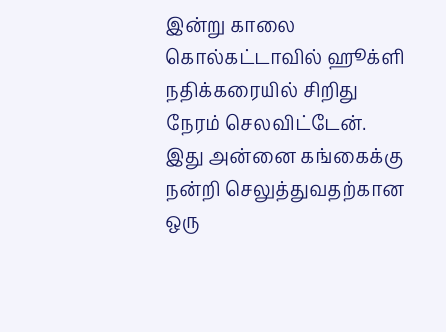இன்று காலை கொல்கட்டாவில் ஹூக்ளி நதிக்கரையில் சிறிது நேரம் செலவிட்டேன். இது அன்னை கங்கைக்கு நன்றி செலுத்துவதற்கான ஒரு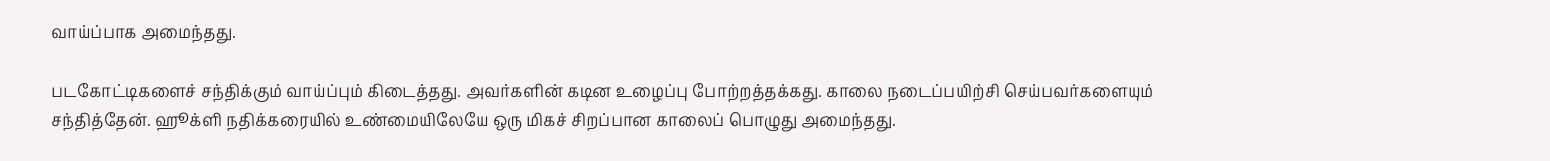வாய்ப்பாக அமைந்தது.

படகோட்டிகளைச் சந்திக்கும் வாய்ப்பும் கிடைத்தது. அவர்களின் கடின உழைப்பு போற்றத்தக்கது. காலை நடைப்பயிற்சி செய்பவர்களையும் சந்தித்தேன். ஹூக்ளி நதிக்கரையில் உண்மையிலேயே ஒரு மிகச் சிறப்பான காலைப் பொழுது அமைந்தது.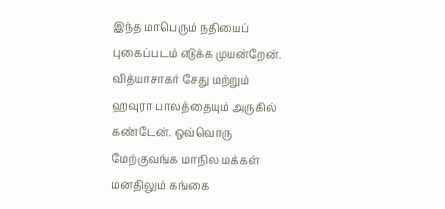இந்த மாபெரும் நதியைப் புகைப்படம் எடுக்க முயன்றேன். வித்யாசாகர் சேது மற்றும் ஹவுரா பாலத்தையும் அருகில் கண்டேன். ஒவ்வொரு மேற்குவங்க மாநில மக்கள் மனதிலும் கங்கை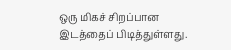ஒரு மிகச் சிறப்பான இடத்தைப் பிடித்துள்ளது.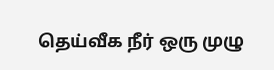தெய்வீக நீர் ஒரு முழு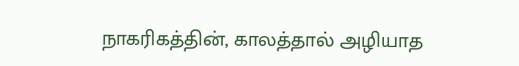நாகரிகத்தின், காலத்தால் அழியாத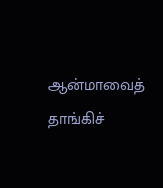ஆன்மாவைத் தாங்கிச்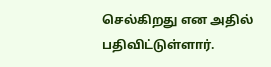செல்கிறது என அதில் பதிவிட்டுள்ளார்.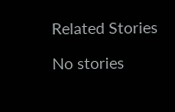Related Stories

No stories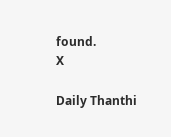found.
X

Daily Thanthi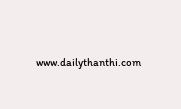www.dailythanthi.com